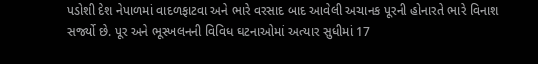પડોશી દેશ નેપાળમાં વાદળફાટવા અને ભારે વરસાદ બાદ આવેલી અચાનક પૂરની હોનારતે ભારે વિનાશ સર્જ્યો છે. પૂર અને ભૂસ્ખલનની વિવિધ ઘટનાઓમાં અત્યાર સુધીમાં 17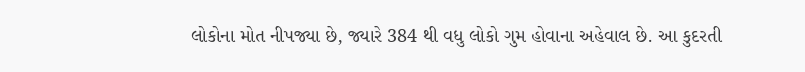લોકોના મોત નીપજ્યા છે, જ્યારે 384 થી વધુ લોકો ગુમ હોવાના અહેવાલ છે. આ કુદરતી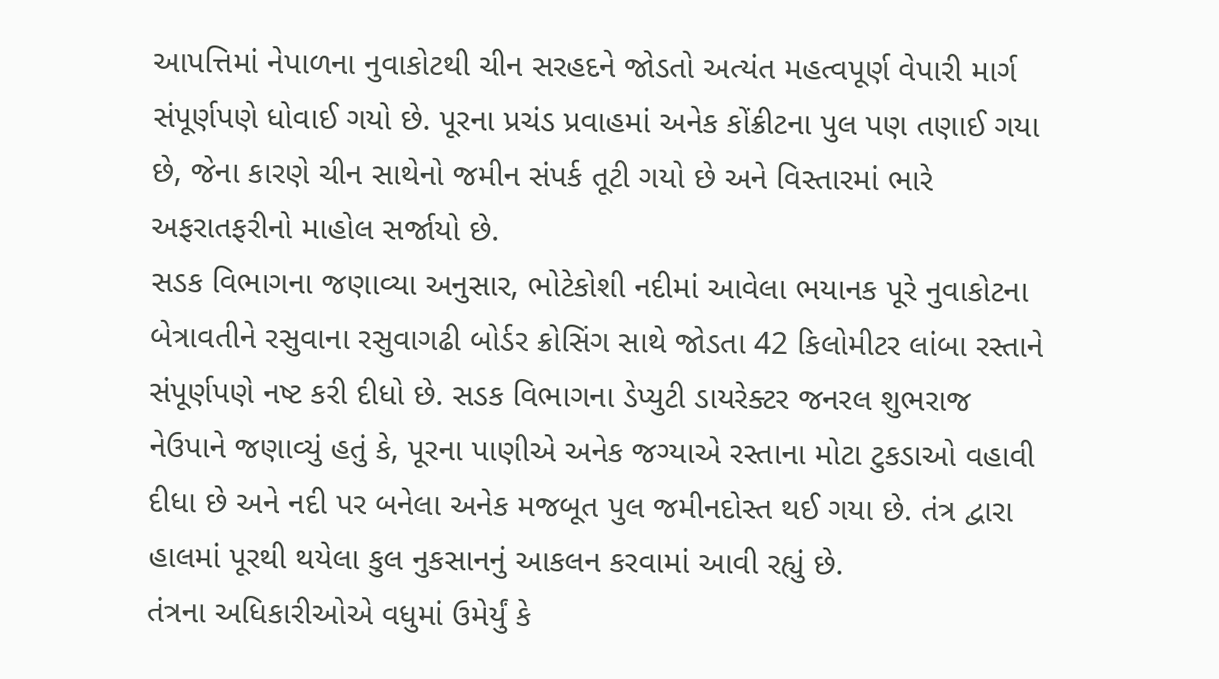આપત્તિમાં નેપાળના નુવાકોટથી ચીન સરહદને જોડતો અત્યંત મહત્વપૂર્ણ વેપારી માર્ગ સંપૂર્ણપણે ધોવાઈ ગયો છે. પૂરના પ્રચંડ પ્રવાહમાં અનેક કોંક્રીટના પુલ પણ તણાઈ ગયા છે, જેના કારણે ચીન સાથેનો જમીન સંપર્ક તૂટી ગયો છે અને વિસ્તારમાં ભારે અફરાતફરીનો માહોલ સર્જાયો છે.
સડક વિભાગના જણાવ્યા અનુસાર, ભોટેકોશી નદીમાં આવેલા ભયાનક પૂરે નુવાકોટના બેત્રાવતીને રસુવાના રસુવાગઢી બોર્ડર ક્રોસિંગ સાથે જોડતા 42 કિલોમીટર લાંબા રસ્તાને સંપૂર્ણપણે નષ્ટ કરી દીધો છે. સડક વિભાગના ડેપ્યુટી ડાયરેક્ટર જનરલ શુભરાજ નેઉપાને જણાવ્યું હતું કે, પૂરના પાણીએ અનેક જગ્યાએ રસ્તાના મોટા ટુકડાઓ વહાવી દીધા છે અને નદી પર બનેલા અનેક મજબૂત પુલ જમીનદોસ્ત થઈ ગયા છે. તંત્ર દ્વારા હાલમાં પૂરથી થયેલા કુલ નુકસાનનું આકલન કરવામાં આવી રહ્યું છે.
તંત્રના અધિકારીઓએ વધુમાં ઉમેર્યું કે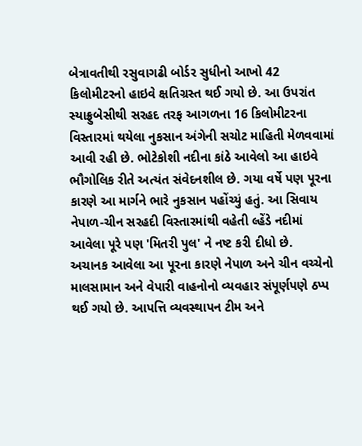બેત્રાવતીથી રસુવાગઢી બોર્ડર સુધીનો આખો 42 કિલોમીટરનો હાઇવે ક્ષતિગ્રસ્ત થઈ ગયો છે. આ ઉપરાંત સ્યાફ્રુબેસીથી સરહદ તરફ આગળના 16 કિલોમીટરના વિસ્તારમાં થયેલા નુકસાન અંગેની સચોટ માહિતી મેળવવામાં આવી રહી છે. ભોટેકોશી નદીના કાંઠે આવેલો આ હાઇવે ભૌગોલિક રીતે અત્યંત સંવેદનશીલ છે. ગયા વર્ષે પણ પૂરના કારણે આ માર્ગને ભારે નુકસાન પહોંચ્યું હતું. આ સિવાય નેપાળ-ચીન સરહદી વિસ્તારમાંથી વહેતી લ્હેંડે નદીમાં આવેલા પૂરે પણ 'મિતરી પુલ' ને નષ્ટ કરી દીધો છે.
અચાનક આવેલા આ પૂરના કારણે નેપાળ અને ચીન વચ્ચેનો માલસામાન અને વેપારી વાહનોનો વ્યવહાર સંપૂર્ણપણે ઠપ્પ થઈ ગયો છે. આપત્તિ વ્યવસ્થાપન ટીમ અને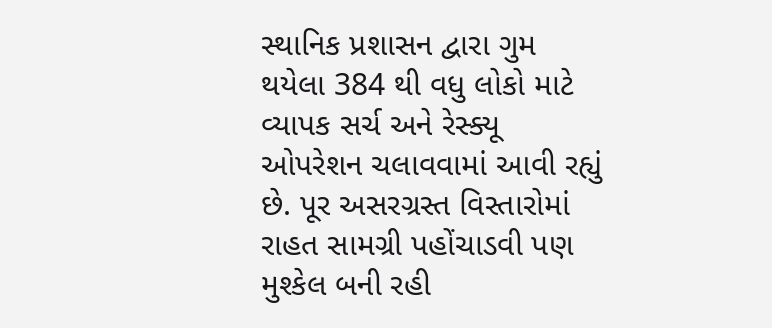સ્થાનિક પ્રશાસન દ્વારા ગુમ થયેલા 384 થી વધુ લોકો માટે વ્યાપક સર્ચ અને રેસ્ક્યૂ ઓપરેશન ચલાવવામાં આવી રહ્યું છે. પૂર અસરગ્રસ્ત વિસ્તારોમાં રાહત સામગ્રી પહોંચાડવી પણ મુશ્કેલ બની રહી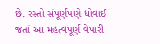છે. રસ્તો સંપૂર્ણપણે ધોવાઈ જતાં આ મહત્વપૂર્ણ વેપારી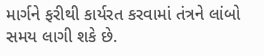માર્ગને ફરીથી કાર્યરત કરવામાં તંત્રને લાંબો સમય લાગી શકે છે.